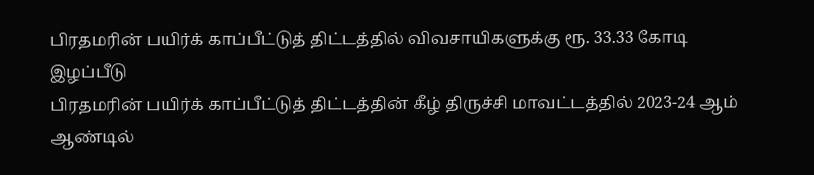பிரதமரின் பயிர்க் காப்பீட்டுத் திட்டத்தில் விவசாயிகளுக்கு ரூ. 33.33 கோடி இழப்பீடு
பிரதமரின் பயிர்க் காப்பீட்டுத் திட்டத்தின் கீழ் திருச்சி மாவட்டத்தில் 2023-24 ஆம் ஆண்டில்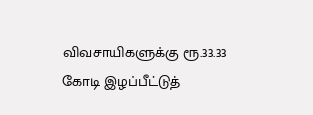விவசாயிகளுக்கு ரூ.33.33 கோடி இழப்பீட்டுத்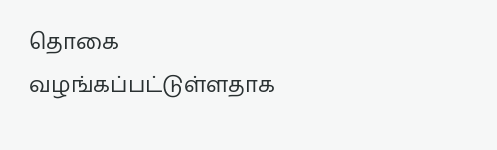தொகை வழங்கப்பட்டுள்ளதாக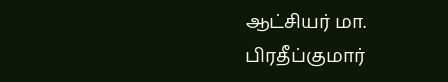ஆட்சியர் மா. பிரதீப்குமார்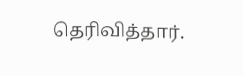தெரிவித்தார்.